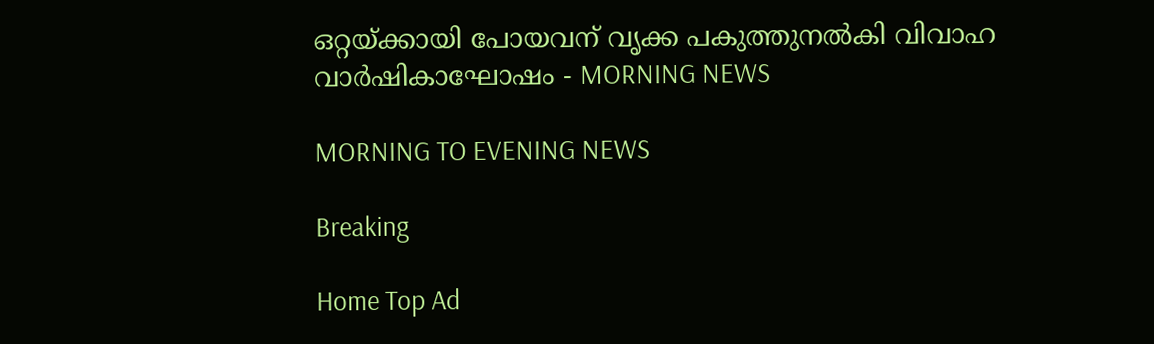ഒറ്റയ്ക്കായി പോയവന് വൃക്ക പകുത്തുനൽകി വിവാഹ വാർഷികാഘോഷം - MORNING NEWS

MORNING TO EVENING NEWS

Breaking

Home Top Ad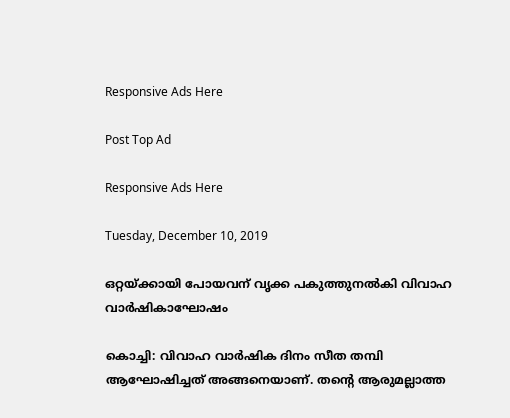Responsive Ads Here

Post Top Ad

Responsive Ads Here

Tuesday, December 10, 2019

ഒറ്റയ്ക്കായി പോയവന് വൃക്ക പകുത്തുനൽകി വിവാഹ വാർഷികാഘോഷം

കൊച്ചി: വിവാഹ വാർഷിക ദിനം സീത തമ്പി ആഘോഷിച്ചത് അങ്ങനെയാണ്. തന്റെ ആരുമല്ലാത്ത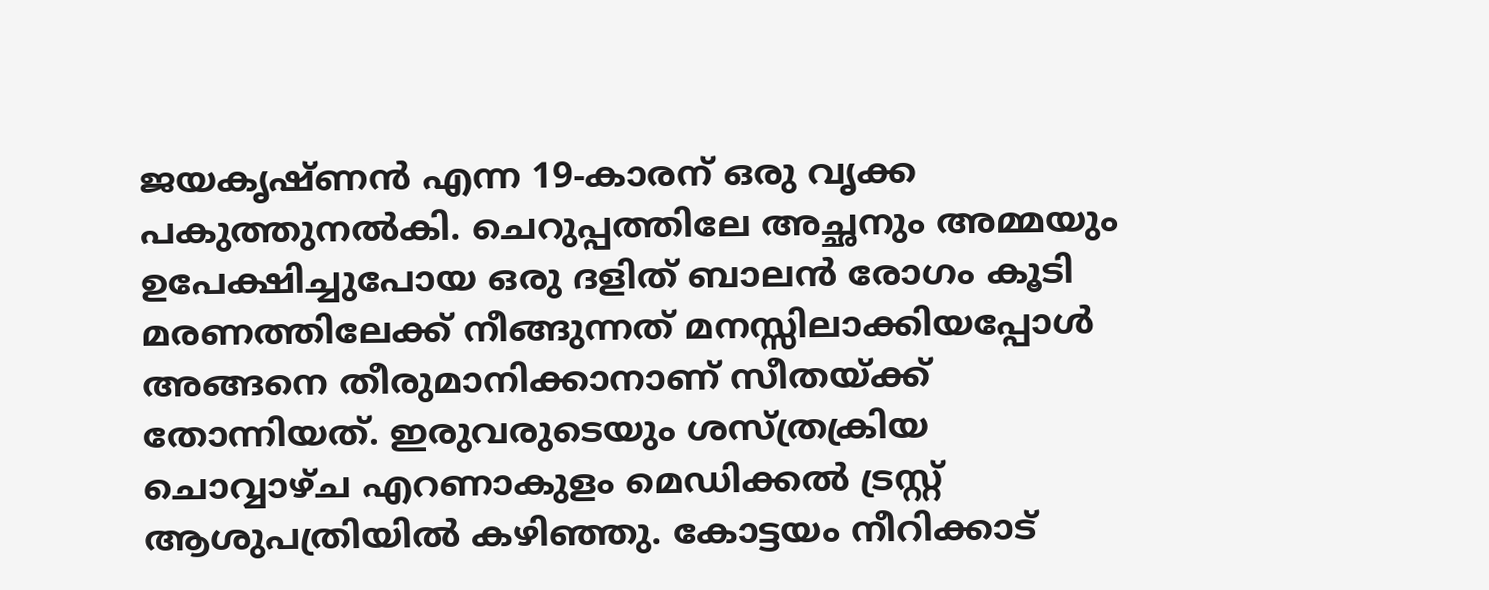ജയകൃഷ്ണൻ എന്ന 19-കാരന് ഒരു വൃക്ക പകുത്തുനൽകി. ചെറുപ്പത്തിലേ അച്ഛനും അമ്മയും ഉപേക്ഷിച്ചുപോയ ഒരു ദളിത് ബാലൻ രോഗം കൂടി മരണത്തിലേക്ക് നീങ്ങുന്നത് മനസ്സിലാക്കിയപ്പോൾ അങ്ങനെ തീരുമാനിക്കാനാണ് സീതയ്ക്ക് തോന്നിയത്. ഇരുവരുടെയും ശസ്ത്രക്രിയ ചൊവ്വാഴ്ച എറണാകുളം മെഡിക്കൽ ട്രസ്റ്റ് ആശുപത്രിയിൽ കഴിഞ്ഞു. കോട്ടയം നീറിക്കാട്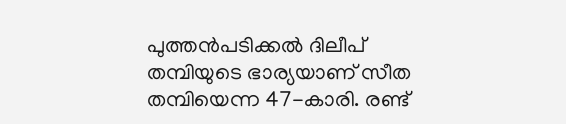പുത്തൻപടിക്കൽ ദിലീപ് തമ്പിയുടെ ഭാര്യയാണ് സീത തമ്പിയെന്ന 47-കാരി. രണ്ട്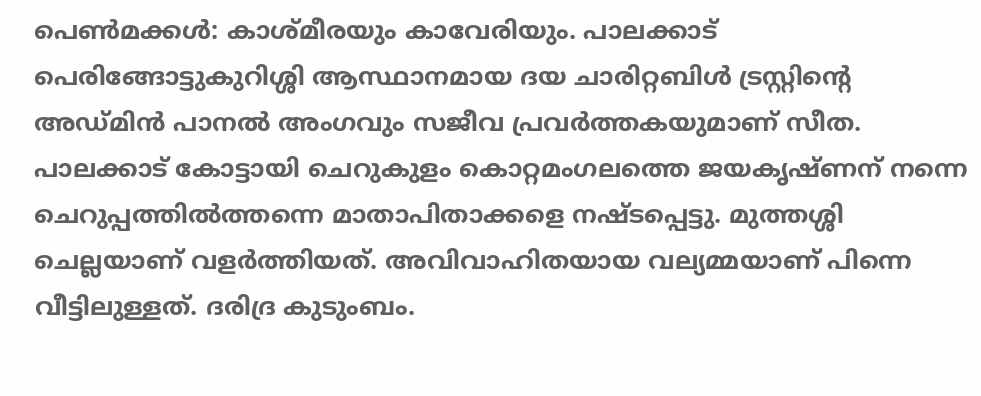പെൺമക്കൾ: കാശ്മീരയും കാവേരിയും. പാലക്കാട് പെരിങ്ങോട്ടുകുറിശ്ശി ആസ്ഥാനമായ ദയ ചാരിറ്റബിൾ ട്രസ്റ്റിന്റെ അഡ്മിൻ പാനൽ അംഗവും സജീവ പ്രവർത്തകയുമാണ് സീത. പാലക്കാട് കോട്ടായി ചെറുകുളം കൊറ്റമംഗലത്തെ ജയകൃഷ്ണന് നന്നെ ചെറുപ്പത്തിൽത്തന്നെ മാതാപിതാക്കളെ നഷ്ടപ്പെട്ടു. മുത്തശ്ശി ചെല്ലയാണ് വളർത്തിയത്. അവിവാഹിതയായ വല്യമ്മയാണ് പിന്നെ വീട്ടിലുള്ളത്. ദരിദ്ര കുടുംബം.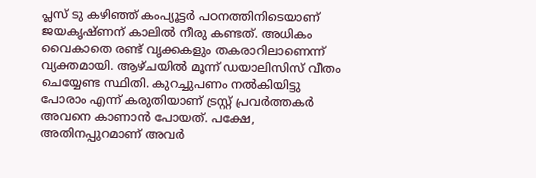പ്ലസ് ടു കഴിഞ്ഞ് കംപ്യൂട്ടർ പഠനത്തിനിടെയാണ് ജയകൃഷ്ണന് കാലിൽ നീരു കണ്ടത്. അധികം വൈകാതെ രണ്ട് വൃക്കകളും തകരാറിലാണെന്ന് വ്യക്തമായി. ആഴ്ചയിൽ മൂന്ന് ഡയാലിസിസ് വീതം ചെയ്യേണ്ട സ്ഥിതി. കുറച്ചുപണം നൽകിയിട്ടു പോരാം എന്ന്‌ കരുതിയാണ് ട്രസ്റ്റ് പ്രവർത്തകർ അവനെ കാണാൻ പോയത്. പക്ഷേ, അതിനപ്പുറമാണ് അവർ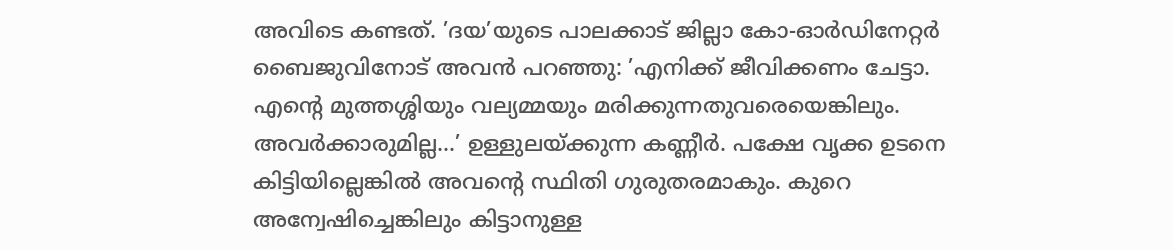അവിടെ കണ്ടത്. ’ദയ’യുടെ പാലക്കാട് ജില്ലാ കോ-ഓർഡിനേറ്റർ ബൈജുവിനോട് അവൻ പറഞ്ഞു: ’എനിക്ക് ജീവിക്കണം ചേട്ടാ. എന്റെ മുത്തശ്ശിയും വല്യമ്മയും മരിക്കുന്നതുവരെയെങ്കിലും. അവർക്കാരുമില്ല...’ ഉള്ളുലയ്ക്കുന്ന കണ്ണീർ. പക്ഷേ വൃക്ക ഉടനെ കിട്ടിയില്ലെങ്കിൽ അവന്റെ സ്ഥിതി ഗുരുതരമാകും. കുറെ അന്വേഷിച്ചെങ്കിലും കിട്ടാനുള്ള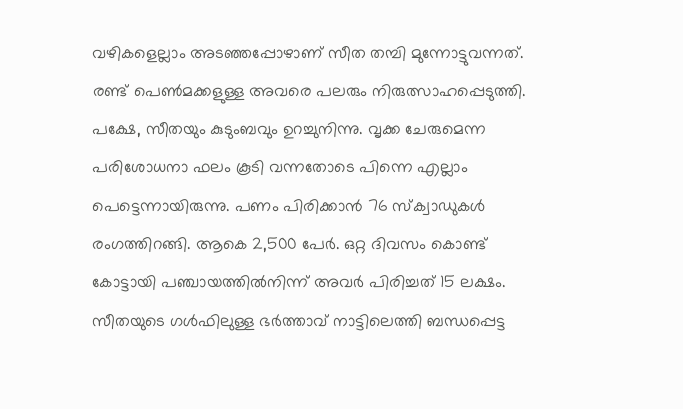വഴികളെല്ലാം അടഞ്ഞപ്പോഴാണ് സീത തമ്പി മുന്നോട്ടുവന്നത്. രണ്ട് പെൺമക്കളുള്ള അവരെ പലരും നിരുത്സാഹപ്പെടുത്തി. പക്ഷേ, സീതയും കുടുംബവും ഉറച്ചുനിന്നു. വൃക്ക ചേരുമെന്ന പരിശോധനാ ഫലം കൂടി വന്നതോടെ പിന്നെ എല്ലാം പെട്ടെന്നായിരുന്നു. പണം പിരിക്കാൻ 76 സ്ക്വാഡുകൾ രംഗത്തിറങ്ങി. ആകെ 2,500 പേർ. ഒറ്റ ദിവസം കൊണ്ട് കോട്ടായി പഞ്ചായത്തിൽനിന്ന് അവർ പിരിച്ചത് 15 ലക്ഷം. സീതയുടെ ഗൾഫിലുള്ള ഭർത്താവ് നാട്ടിലെത്തി ബന്ധപ്പെട്ട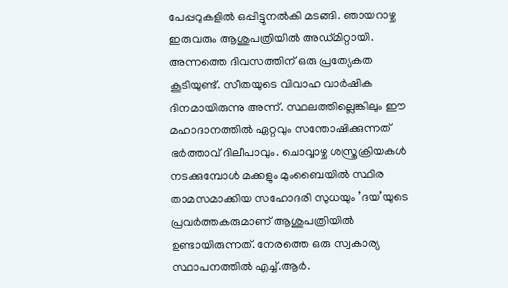പേപ്പറുകളിൽ ഒപ്പിട്ടുനൽകി മടങ്ങി. ഞായറാഴ്ച ഇരുവരും ആശുപത്രിയിൽ അഡ്മിറ്റായി. അന്നത്തെ ദിവസത്തിന് ഒരു പ്രത്യേകത കൂടിയുണ്ട്. സീതയുടെ വിവാഹ വാർഷിക ദിനമായിരുന്നു അന്ന്. സ്ഥലത്തില്ലെങ്കിലും ഈ മഹാദാനത്തിൽ ഏറ്റവും സന്തോഷിക്കുന്നത് ഭർത്താവ് ദിലീപാവും. ചൊവ്വാഴ്ച ശസ്ത്രക്രിയകൾ നടക്കുമ്പോൾ മക്കളും മുംബൈയിൽ സ്ഥിര താമസമാക്കിയ സഹോദരി സുധയും ’ദയ’യുടെ പ്രവർത്തകരുമാണ് ആശുപത്രിയിൽ ഉണ്ടായിരുന്നത്. നേരത്തെ ഒരു സ്വകാര്യ സ്ഥാപനത്തിൽ എച്ച്.ആർ.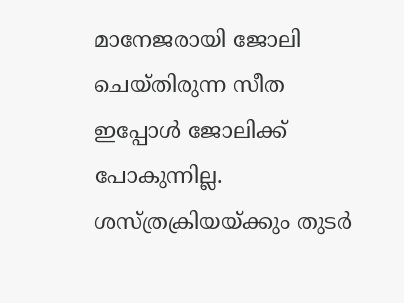മാനേജരായി ജോലി ചെയ്തിരുന്ന സീത ഇപ്പോൾ ജോലിക്ക് പോകുന്നില്ല. ശസ്ത്രക്രിയയ്ക്കും തുടർ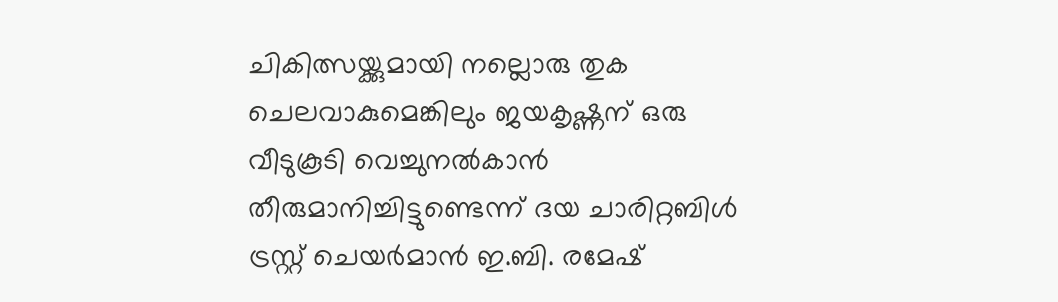ചികിത്സയ്ക്കുമായി നല്ലൊരു തുക ചെലവാകുമെങ്കിലും ജയകൃഷ്ണന് ഒരു വീടുകൂടി വെച്ചുനൽകാൻ തീരുമാനിച്ചിട്ടുണ്ടെന്ന് ദയ ചാരിറ്റബിൾ ട്രസ്റ്റ് ചെയർമാൻ ഇ.ബി. രമേഷ്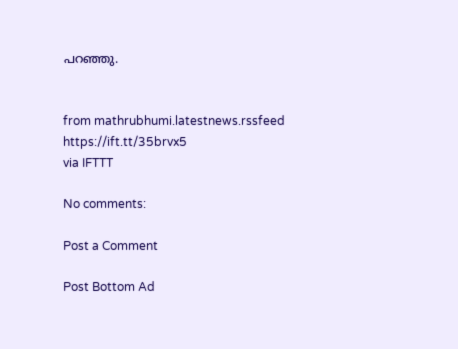പറഞ്ഞു.


from mathrubhumi.latestnews.rssfeed https://ift.tt/35brvx5
via IFTTT

No comments:

Post a Comment

Post Bottom Ad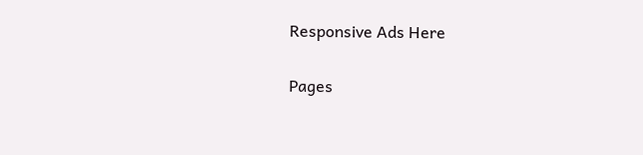Responsive Ads Here

Pages